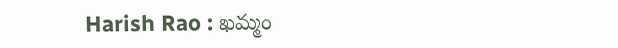Harish Rao : ఖమ్మం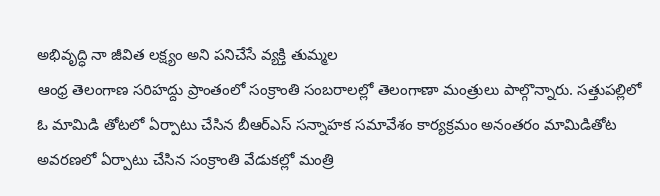అభివృద్ధి నా జీవిత లక్ష్యం అని పనిచేసే వ్యక్తి తుమ్మల
ఆంధ్ర తెలంగాణ సరిహద్దు ప్రాంతంలో సంక్రాంతి సంబరాలల్లో తెలంగాణా మంత్రులు పాల్గొన్నారు. సత్తుపల్లిలో ఓ మామిడి తోటలో ఏర్పాటు చేసిన బీఆర్ఎస్ సన్నాహక సమావేశం కార్యక్రమం అనంతరం మామిడితోట అవరణలో ఏర్పాటు చేసిన సంక్రాంతి వేడుకల్లో మంత్రి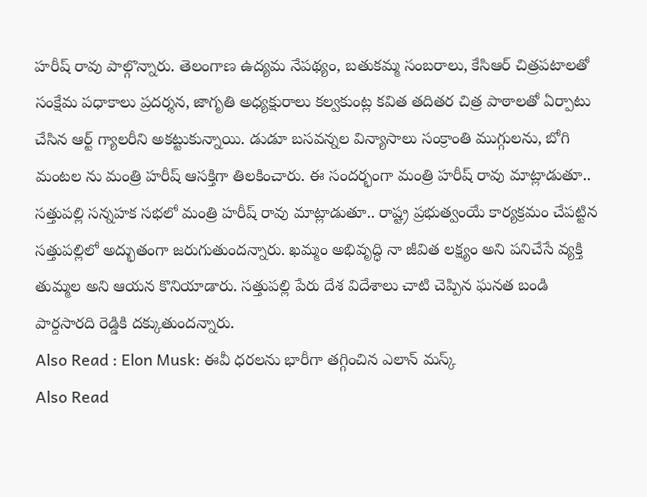హరీష్ రావు పాల్గొన్నారు. తెలంగాణ ఉద్యమ నేపథ్యం, బతుకమ్మ సంబరాలు, కేసిఆర్ చిత్రపటాలతో సంక్షేమ పధాకాలు ప్రదర్శన, జాగృతి అధ్యక్షురాలు కల్వకుంట్ల కవిత తదితర చిత్ర పాఠాలతో ఏర్పాటు చేసిన ఆర్ట్ గ్యాలరీని అకట్టుకున్నాయి. డుడూ బసవన్నల విన్యాసాలు సంక్రాంతి ముగ్గులను, బోగి మంటల ను మంత్రి హరీష్ ఆసక్తిగా తిలకించారు. ఈ సందర్భంగా మంత్రి హరీష్ రావు మాట్లాడుతూ.. సత్తుపల్లి సన్నహక సభలో మంత్రి హరీష్ రావు మాట్లాడుతూ.. రాష్ట్ర ప్రభుత్వంయే కార్యక్రమం చేపట్టిన సత్తుపల్లిలో అద్భుతంగా జరుగుతుందన్నారు. ఖమ్మం అభివృద్ధి నా జీవిత లక్ష్యం అని పనిచేసే వ్యక్తి తుమ్మల అని ఆయన కొనియాడారు. సత్తుపల్లి పేరు దేశ విదేశాలు చాటి చెప్పిన ఘనత బండి పార్దసారది రెడ్డికి దక్కుతుందన్నారు.
Also Read : Elon Musk: ఈవీ ధరలను భారీగా తగ్గించిన ఎలాన్ మస్క్
Also Read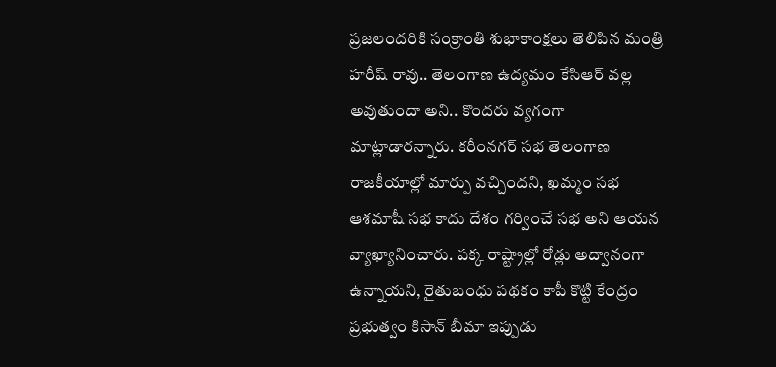ప్రజలందరికి సంక్రాంతి శుభాకాంక్షలు తెలిపిన మంత్రి హరీష్ రావు.. తెలంగాణ ఉద్యమం కేసిఆర్ వల్ల అవుతుందా అని.. కొందరు వ్యగంగా మాట్లాడారన్నారు. కరీంనగర్ సభ తెలంగాణ రాజకీయాల్లో మార్పు వచ్చిందని, ఖమ్మం సభ ఆశమాషీ సభ కాదు దేశం గర్వించే సభ అని ఆయన వ్యాఖ్యానించారు. పక్క రాష్ట్రాల్లో రోడ్లు అద్వానంగా ఉన్నాయని, రైతుబంధు పథకం కాపీ కొట్టి కేంద్రం ప్రభుత్వం కిసాన్ బీమా ఇప్పుడు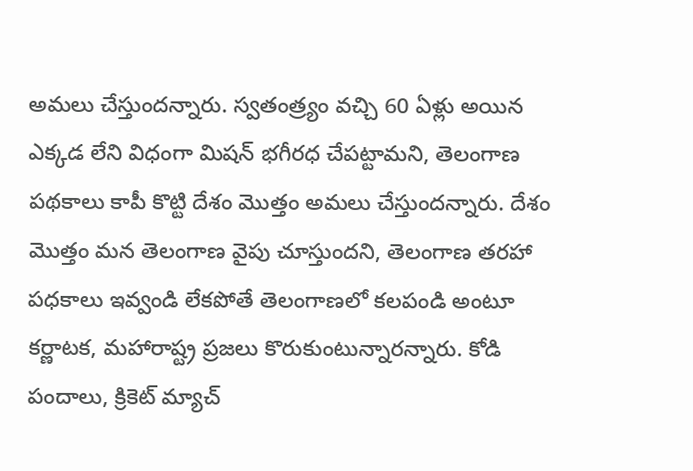అమలు చేస్తుందన్నారు. స్వతంత్ర్యం వచ్చి 60 ఏళ్లు అయిన ఎక్కడ లేని విధంగా మిషన్ భగీరధ చేపట్టామని, తెలంగాణ పథకాలు కాపీ కొట్టి దేశం మొత్తం అమలు చేస్తుందన్నారు. దేశం మొత్తం మన తెలంగాణ వైపు చూస్తుందని, తెలంగాణ తరహా పధకాలు ఇవ్వండి లేకపోతే తెలంగాణలో కలపండి అంటూ కర్ణాటక, మహారాష్ట్ర ప్రజలు కొరుకుంటున్నారన్నారు. కోడి పందాలు, క్రికెట్ మ్యాచ్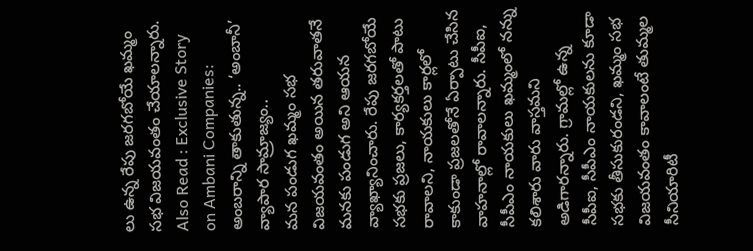లు ఉన్న రేపు జరగబోయే ఖమ్మం సభ విజయవంతం చేయాలన్నారు.
Also Read : Exclusive Story on Ambani Companies: అంబరాన్ని తాకుతున్న.. ‘అంబానీ’ వ్యాపార సామ్రాజ్యం..
మన పండుగ ఖమ్మం సభ విజయవంతం అయిన తరువాతనే మనకు పండుగ అని ఆయన వ్యాఖ్యానించారు. రేపు జరగబోయే సభకు ప్రజలు, కార్యకర్తలతో పాటు రావాలని, నాయకులు కార్లలో కాకుండా ప్రజలతోనే ఏర్పాటు చేసిన వాహనాల్లో రావాలన్నారు. సీపీఐ, సీపీఎం నాయకులు ఖమ్మంలో నన్ను కలిశారు వారు వాస్తమని అడిగారన్నారు. గ్రామల్లో ఉన్న సీపీఐ, సీపీఎం నాయకులను కూడా సభకు తీసుకురండని, ఖమ్మం సభ విజయవంతం కావాలంటే తుమ్మల సీనియారిటీ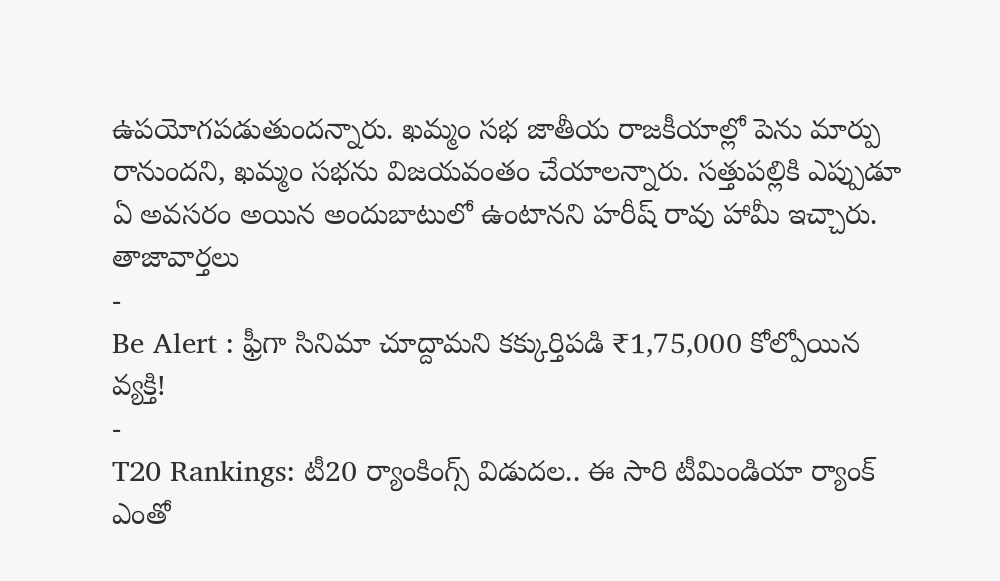ఉపయోగపడుతుందన్నారు. ఖమ్మం సభ జాతీయ రాజకీయాల్లో పెను మార్పు రానుందని, ఖమ్మం సభను విజయవంతం చేయాలన్నారు. సత్తుపల్లికి ఎప్పుడూ ఏ అవసరం అయిన అందుబాటులో ఉంటానని హరీష్ రావు హామీ ఇచ్చారు.
తాజావార్తలు
-
Be Alert : ఫ్రీగా సినిమా చూద్దామని కక్కుర్తిపడి ₹1,75,000 కోల్పోయిన వ్యక్తి!
-
T20 Rankings: టీ20 ర్యాంకింగ్స్ విడుదల.. ఈ సారి టీమిండియా ర్యాంక్ ఎంతో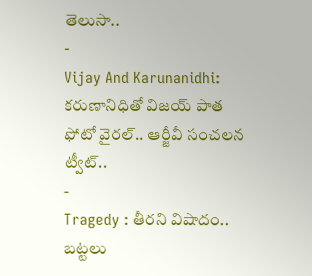తెలుసా..
-
Vijay And Karunanidhi: కరుణానిధితో విజయ్ పాత ఫోటో వైరల్.. ఆర్జీవీ సంచలన ట్వీట్..
-
Tragedy : తీరని విషాదం.. బట్టలు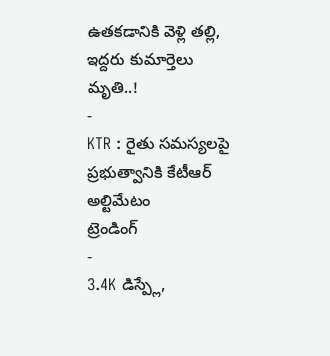ఉతకడానికి వెళ్లి తల్లి, ఇద్దరు కుమార్తెలు మృతి..!
-
KTR : రైతు సమస్యలపై ప్రభుత్వానికి కేటీఆర్ అల్టిమేటం
ట్రెండింగ్
-
3.4K డిస్ప్లే,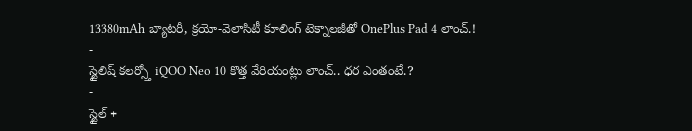13380mAh బ్యాటరీ, క్రయో-వెలాసిటీ కూలింగ్ టెక్నాలజీతో OnePlus Pad 4 లాంచ్.!
-
స్టైలిష్ కలర్స్తో iQOO Neo 10 కొత్త వేరియంట్లు లాంచ్.. ధర ఎంతంటే.?
-
స్టైల్ +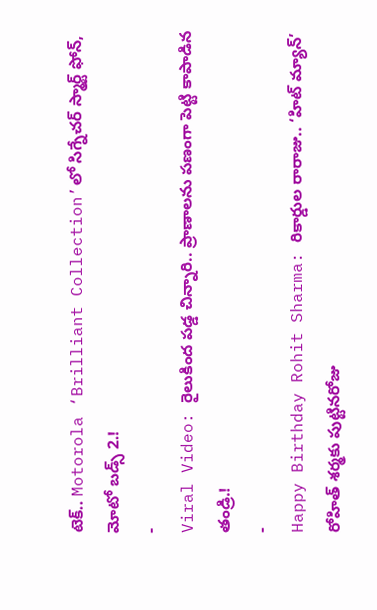టెక్.. Motorola ‘Brilliant Collection’లో సిగ్నేచర్ స్మార్ట్ ఫోన్, మోటో బడ్స్ 2.!
-
Viral Video: రైలుకింద పడ్డ చిన్నారి.. ప్రాణాలను పణంగా పెట్టి కాపాడిన తండ్రి.!
-
Happy Birthday Rohit Sharma: రికార్డుల రారాజు.. ‘హిట్ మ్యాన్’ రోహిత్ శర్మకు పుట్టినరోజు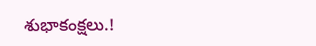శుభాకంక్షలు.!